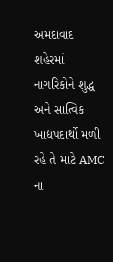અમદાવાદ શહેરમાં નાગરિકોને શુદ્ધ અને સાત્વિક ખાદ્યપદાર્થો મળી રહે તે માટે AMC ના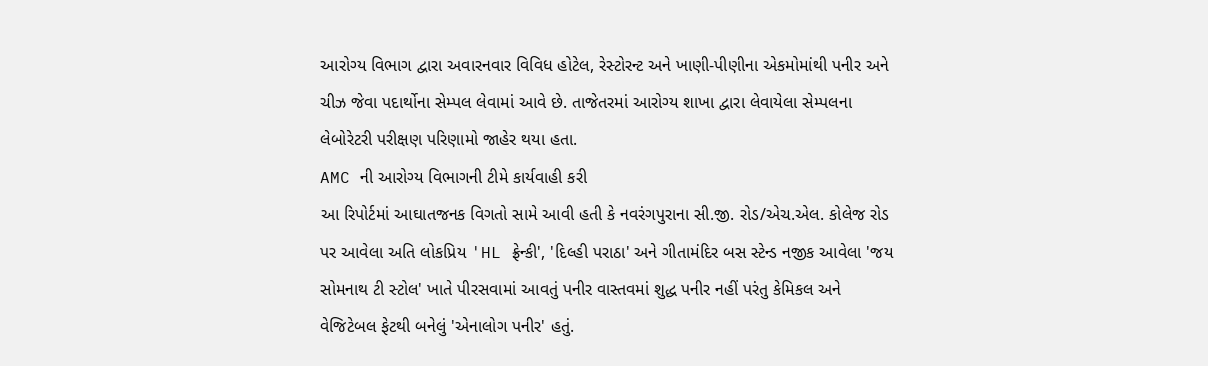આરોગ્ય વિભાગ દ્વારા અવારનવાર વિવિધ હોટેલ, રેસ્ટોરન્ટ અને ખાણી-પીણીના એકમોમાંથી પનીર અને ચીઝ જેવા પદાર્થોના સેમ્પલ લેવામાં આવે છે. તાજેતરમાં આરોગ્ય શાખા દ્વારા લેવાયેલા સેમ્પલના લેબોરેટરી પરીક્ષણ પરિણામો જાહેર થયા હતા.
AMC ની આરોગ્ય વિભાગની ટીમે કાર્યવાહી કરી
આ રિપોર્ટમાં આઘાતજનક વિગતો સામે આવી હતી કે નવરંગપુરાના સી.જી. રોડ/એચ.એલ. કોલેજ રોડ પર આવેલા અતિ લોકપ્રિય 'HL ફ્રેન્કી', 'દિલ્હી પરાઠા' અને ગીતામંદિર બસ સ્ટેન્ડ નજીક આવેલા 'જય સોમનાથ ટી સ્ટોલ' ખાતે પીરસવામાં આવતું પનીર વાસ્તવમાં શુદ્ધ પનીર નહીં પરંતુ કેમિકલ અને વેજિટેબલ ફેટથી બનેલું 'એનાલોગ પનીર' હતું.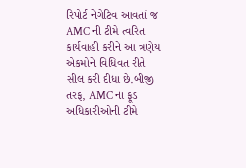રિપોર્ટ નેગેટિવ આવતાં જ AMC ની ટીમે ત્વરિત કાર્યવાહી કરીને આ ત્રણેય એકમોને વિધિવત રીતે સીલ કરી દીધા છે.બીજી તરફ, AMC ના ફૂડ અધિકારીઓની ટીમે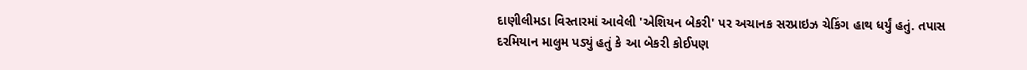દાણીલીમડા વિસ્તારમાં આવેલી 'એશિયન બેકરી' પર અચાનક સરપ્રાઇઝ ચેકિંગ હાથ ધર્યું હતું. તપાસ દરમિયાન માલુમ પડ્યું હતું કે આ બેકરી કોઈપણ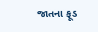જાતના ફૂડ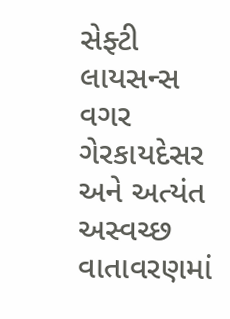સેફ્ટી લાયસન્સ વગર ગેરકાયદેસર અને અત્યંત અસ્વચ્છ વાતાવરણમાં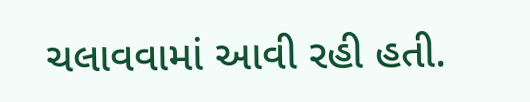ચલાવવામાં આવી રહી હતી.